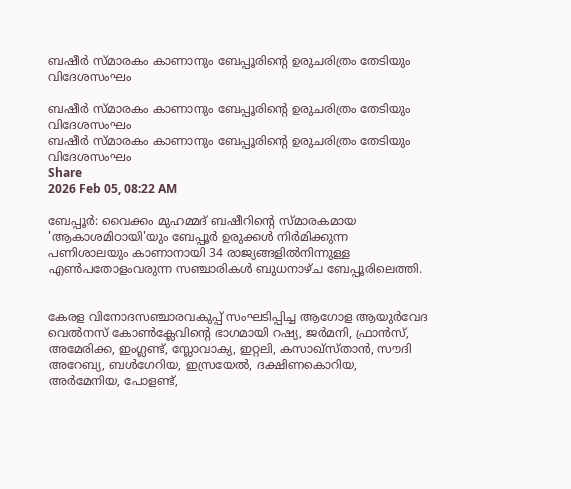ബഷീർ സ്മാരകം കാണാനും ബേപ്പൂരിന്റെ ഉരുചരിത്രം തേടിയും വിദേശസംഘം

ബഷീർ സ്മാരകം കാണാനും ബേപ്പൂരിന്റെ ഉരുചരിത്രം തേടിയും വിദേശസംഘം
ബഷീർ സ്മാരകം കാണാനും ബേപ്പൂരിന്റെ ഉരുചരിത്രം തേടിയും വിദേശസംഘം
Share
2026 Feb 05, 08:22 AM

ബേപ്പൂർ: വൈക്കം മുഹമ്മദ് ബഷീറിന്റെ സ്മാരകമായ 'ആകാശമിഠായി'യും ബേപ്പൂർ ഉരുക്കൾ നിർമിക്കുന്ന പണിശാലയും കാണാനായി 34 രാജ്യങ്ങളിൽനിന്നുള്ള എൺപതോളംവരുന്ന സഞ്ചാരികൾ ബുധനാഴ്ച ബേപ്പൂരിലെത്തി.


കേരള വിനോദസഞ്ചാരവകുപ്പ് സംഘടിപ്പിച്ച ആഗോള ആയുർവേദ വെൽനസ് കോൺക്ലേവിന്റെ ഭാഗമായി റഷ്യ, ജർമനി, ഫ്രാൻസ്, അമേരിക്ക, ഇംഗ്ലണ്ട്, സ്ലോവാക്യ, ഇറ്റലി, കസാഖ്സ്താൻ, സൗദി അറേബ്യ, ബൾഗേറിയ, ഇസ്രയേൽ, ദക്ഷിണകൊറിയ, അർമേനിയ, പോളണ്ട്,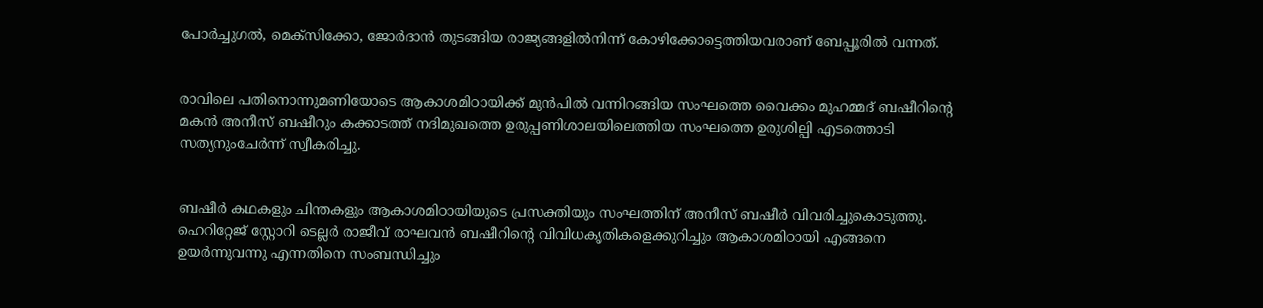പോർച്ചുഗൽ, മെക്സിക്കോ, ജോർദാൻ തുടങ്ങിയ രാജ്യങ്ങളിൽനിന്ന് കോഴിക്കോട്ടെത്തിയവരാണ് ബേപ്പൂരിൽ വന്നത്.


രാവിലെ പതിനൊന്നുമണിയോടെ ആകാശമിഠായിക്ക് മുൻപിൽ വന്നിറങ്ങിയ സംഘത്തെ വൈക്കം മുഹമ്മദ് ബഷീറിന്റെ മകൻ അനീസ് ബഷീറും കക്കാടത്ത് നദിമുഖത്തെ ഉരുപ്പണിശാലയിലെത്തിയ സംഘത്തെ ഉരുശില്പി എടത്തൊടി സത്യനുംചേർന്ന് സ്വീകരിച്ചു.


ബഷീർ കഥകളും ചിന്തകളും ആകാശമിഠായിയുടെ പ്രസക്തിയും സംഘത്തിന് അനീസ് ബഷീർ വിവരിച്ചുകൊടുത്തു. ഹെറിറ്റേജ് സ്റ്റോറി ടെല്ലർ രാജീവ് രാഘവൻ ബഷീറിന്റെ വിവിധകൃതികളെക്കുറിച്ചും ആകാശമിഠായി എങ്ങനെ ഉയർന്നുവന്നു എന്നതിനെ സംബന്ധിച്ചും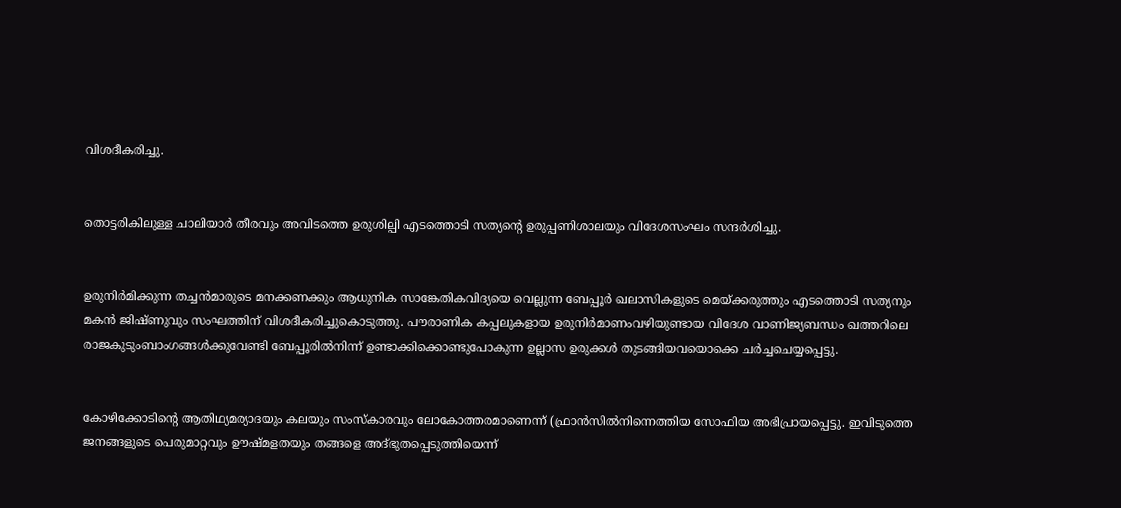വിശദീകരിച്ചു.


തൊട്ടരികിലുള്ള ചാലിയാർ തീരവും അവിടത്തെ ഉരുശില്പി എടത്തൊടി സത്യൻ്റെ ഉരുപ്പണിശാലയും വിദേശസംഘം സന്ദർശിച്ചു.


ഉരുനിർമിക്കുന്ന തച്ചൻമാരുടെ മനക്കണക്കും ആധുനിക സാങ്കേതികവിദ്യയെ വെല്ലുന്ന ബേപ്പൂർ ഖലാസികളുടെ മെയ്ക്കരുത്തും എടത്തൊടി സത്യനും മകൻ ജിഷ്ണുവും സംഘത്തിന് വിശദീകരിച്ചുകൊടുത്തു. പൗരാണിക കപ്പലുകളായ ഉരുനിർമാണംവഴിയുണ്ടായ വിദേശ വാണിജ്യബന്ധം ഖത്തറിലെ രാജകുടുംബാംഗങ്ങൾക്കുവേണ്ടി ബേപ്പൂരിൽനിന്ന് ഉണ്ടാക്കിക്കൊണ്ടുപോകുന്ന ഉല്ലാസ ഉരുക്കൾ തുടങ്ങിയവയൊക്കെ ചർച്ചചെയ്യപ്പെട്ടു.


കോഴിക്കോടിൻ്റെ ആതിഥ്യമര്യാദയും കലയും സംസ്കാരവും ലോകോത്തരമാണെന്ന് (ഫ്രാൻസിൽനിന്നെത്തിയ സോഫിയ അഭിപ്രായപ്പെട്ടു. ഇവിടുത്തെ ജനങ്ങളുടെ പെരുമാറ്റവും ഊഷ്‌മളതയും തങ്ങളെ അദ്ഭുതപ്പെടുത്തിയെന്ന്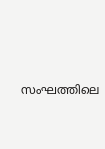സംഘത്തിലെ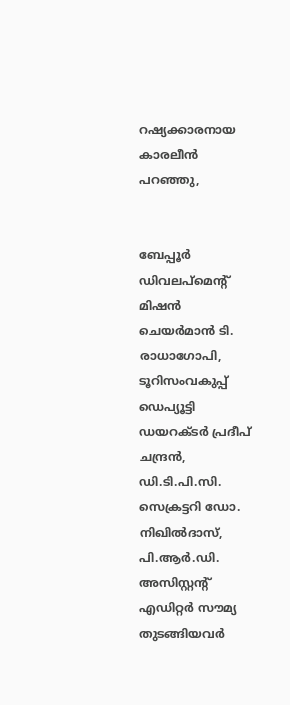റഷ്യക്കാരനായ കാരലീൻ പറഞ്ഞു,


ബേപ്പൂർ ഡിവലപ്മെൻ്റ് മിഷൻ ചെയർമാൻ ടി. രാധാഗോപി, ടൂറിസംവകുപ്പ് ഡെപ്യൂട്ടി ഡയറക്‌ടർ പ്രദീപ് ചന്ദ്രൻ, ഡി.ടി.പി.സി. സെക്രട്ടറി ഡോ. നിഖിൽദാസ്, പി.ആർ.ഡി. അസിസ്റ്റന്റ് എഡിറ്റർ സൗമ്യ തുടങ്ങിയവർ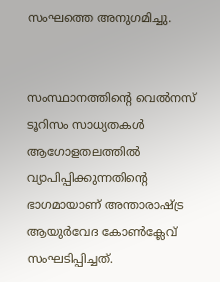സംഘത്തെ അനുഗമിച്ചു.


സംസ്ഥാനത്തിൻ്റെ വെൽനസ് ടൂറിസം സാധ്യതകൾ ആഗോളതലത്തിൽ വ്യാപിപ്പിക്കുന്നതിന്റെ ഭാഗമായാണ് അന്താരാഷ്ട്ര ആയുർവേദ കോൺക്ലേവ് സംഘടിപ്പിച്ചത്.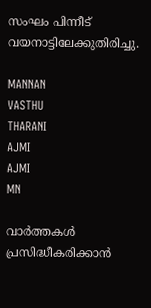സംഘം പിന്നീട് വയനാട്ടിലേക്കുതിരിച്ചു.

MANNAN
VASTHU
THARANI
AJMI
AJMI
MN

വാർത്തകൾ പ്രസിദ്ധീകരിക്കാൻ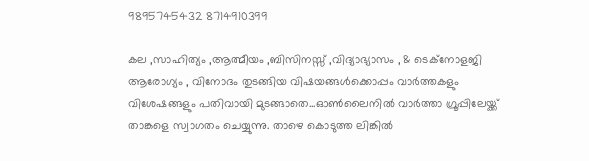9895745432 8714910399

കല ,സാഹിത്യം ,ആത്മീയം ,ബിസിനസ്സ് ,വിദ്യാഭ്യാസം , & ടെക്‌നോളജി ആരോഗ്യം , വിനോദം തുടങ്ങിയ വിഷയങ്ങൾക്കൊപ്പം വാർത്തകളും വിശേഷങ്ങളും പതിവായി മുടങ്ങാതെ...ഓൺലൈനിൽ വാർത്താ ഗ്രൂപ്പിലേയ്ക്ക് താങ്കളെ സ്വാഗതം ചെയ്യുന്നു. താഴെ കൊടുത്ത ലിങ്കിൽ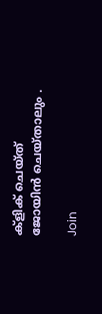ക്ളിക് ചെയ്‌ത്‌ ജോയിൻ ചെയ്‌താലും .

Join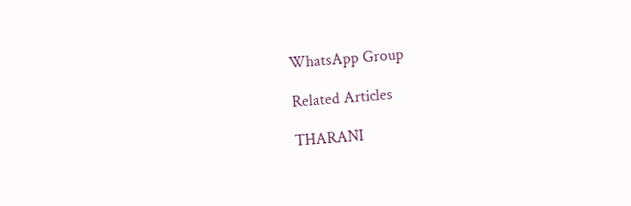WhatsApp Group

Related Articles

THARANI